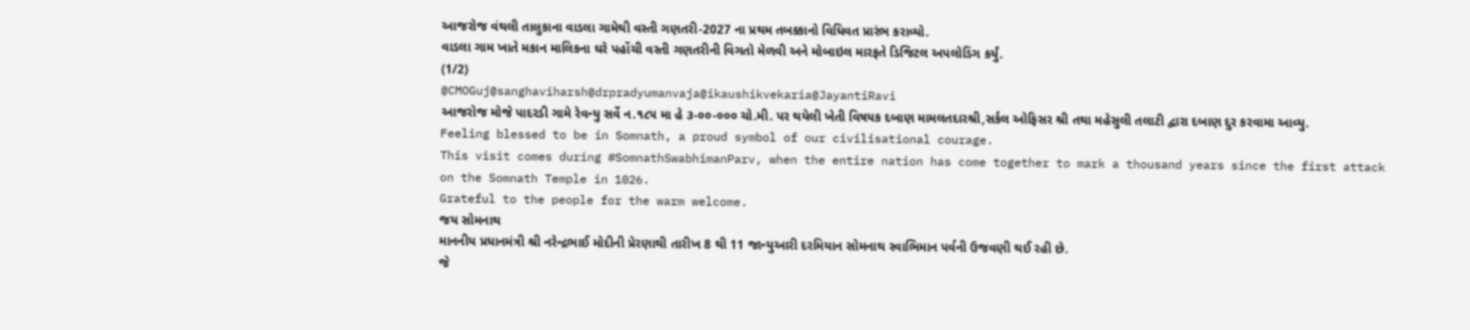આજરોજ વંથલી તાલુકાના વાડલા ગામેથી વસ્તી ગણતરી-2027 ના પ્રથમ તબક્કાનો વિધિવત પ્રારંભ કરાવ્યો.
વાડલા ગામ ખાતે મકાન માલિકના ઘરે પહોંચી વસ્તી ગણતરીની વિગતો મેળવી અને મોબાઇલ મારફતે ડિજિટલ અપલોડિંગ કર્યું.
(1/2)
@CMOGuj@sanghaviharsh@drpradyumanvaja@ikaushikvekaria@JayantiRavi
આજરોજ મોજે પાદરડી ગામે રેવન્યુ સર્વે ન.૧૮૫ મા હે ૩-૦૦-૦૦૦ ચો.મી. પર થયેલી ખેતી વિષયક દબાણ મામલતદારશ્રી,સર્કલ ઓફિસર શ્રી તથા મહેસુલી તલાટી દ્વારા દબાણ દુર કરવામા આવ્યુ.
Feeling blessed to be in Somnath, a proud symbol of our civilisational courage.
This visit comes during #SomnathSwabhimanParv, when the entire nation has come together to mark a thousand years since the first attack on the Somnath Temple in 1026.
Grateful to the people for the warm welcome.
જય સોમનાથ
માનનીય પ્રધાનમંત્રી શ્રી નરેન્દ્રભાઈ મોદીની પ્રેરણાથી તારીખ 8 થી 11 જાન્યુઆરી દરમિયાન સોમનાથ સ્વાભિમાન પર્વની ઉજવણી થઈ રહી છે.
જે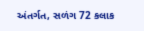અંતર્ગત, સળંગ 72 કલાક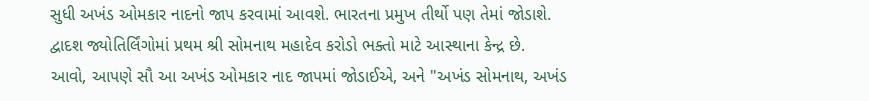સુધી અખંડ ઓમકાર નાદનો જાપ કરવામાં આવશે. ભારતના પ્રમુખ તીર્થો પણ તેમાં જોડાશે.
દ્વાદશ જ્યોતિર્લિંગોમાં પ્રથમ શ્રી સોમનાથ મહાદેવ કરોડો ભક્તો માટે આસ્થાના કેન્દ્ર છે.
આવો, આપણે સૌ આ અખંડ ઓમકાર નાદ જાપમાં જોડાઈએ, અને "અખંડ સોમનાથ, અખંડ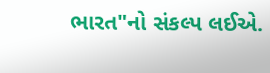ભારત"નો સંકલ્પ લઈએ.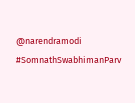@narendramodi
#SomnathSwabhimanParv